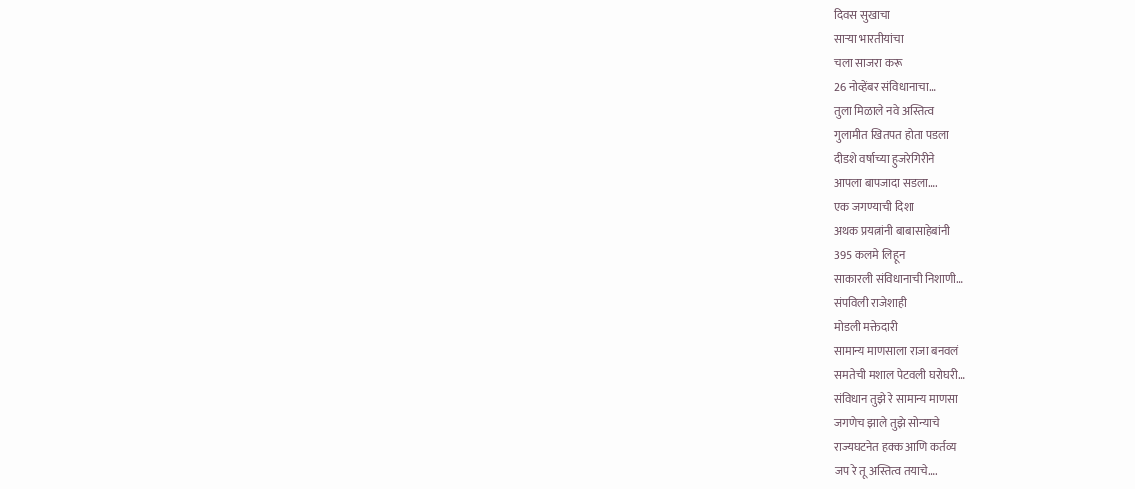दिवस सुखाचा
साऱ्या भारतीयांचा
चला साजरा करू
26 नोव्हेंबर संविधानाचा…
तुला मिळाले नवे अस्तित्व
गुलामीत खितपत होता पडला
दीडशे वर्षाच्या हुजरेगिरीने
आपला बापजादा सडला….
एक जगण्याची दिशा
अथक प्रयत्नांनी बाबासाहेबांनी
395 कलमे लिहून
साकारली संविधानाची निशाणी…
संपविली राजेशाही
मोडली मक्तेदारी
सामान्य माणसाला राजा बनवलं
समतेची मशाल पेटवली घरोघरी…
संविधान तुझे रे सामान्य माणसा
जगणेच झाले तुझे सोन्याचे
राज्यघटनेत हक्क आणि कर्तव्य
जप रे तू अस्तित्व तयाचे….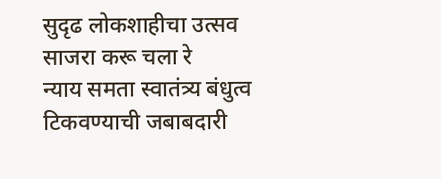सुदृढ लोकशाहीचा उत्सव
साजरा करू चला रे
न्याय समता स्वातंत्र्य बंधुत्व
टिकवण्याची जबाबदारी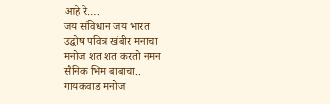आहे रे….
जय संविधान जय भारत
उद्घोष पवित्र खंबीर मनाचा
मनोज शत शत करतो नमन
सैनिक भिम बाबाचा..
गायकवाड मनोज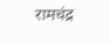रामचंद्र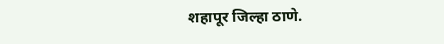शहापूर जिल्हा ठाणे.